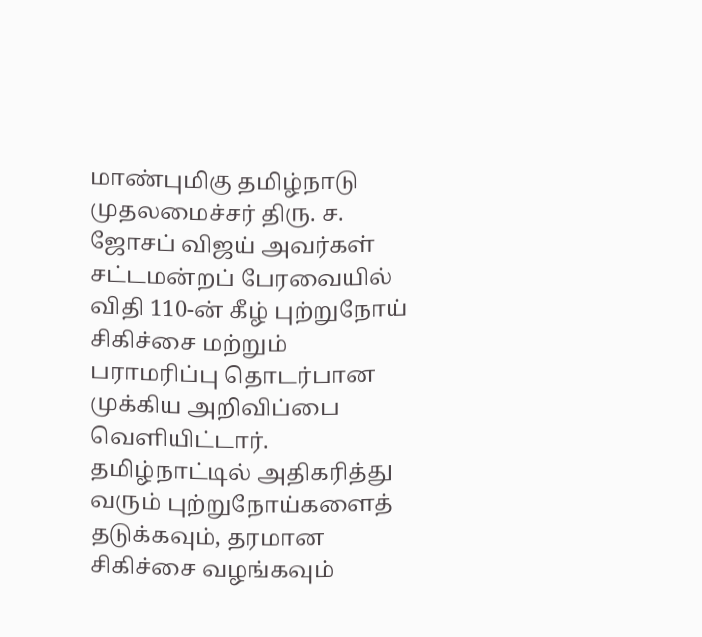மாண்புமிகு தமிழ்நாடு முதலமைச்சர் திரு. ச. ஜோசப் விஜய் அவர்கள் சட்டமன்றப் பேரவையில் விதி 110-ன் கீழ் புற்றுநோய் சிகிச்சை மற்றும் பராமரிப்பு தொடர்பான முக்கிய அறிவிப்பை வெளியிட்டார்.
தமிழ்நாட்டில் அதிகரித்து வரும் புற்றுநோய்களைத் தடுக்கவும், தரமான சிகிச்சை வழங்கவும்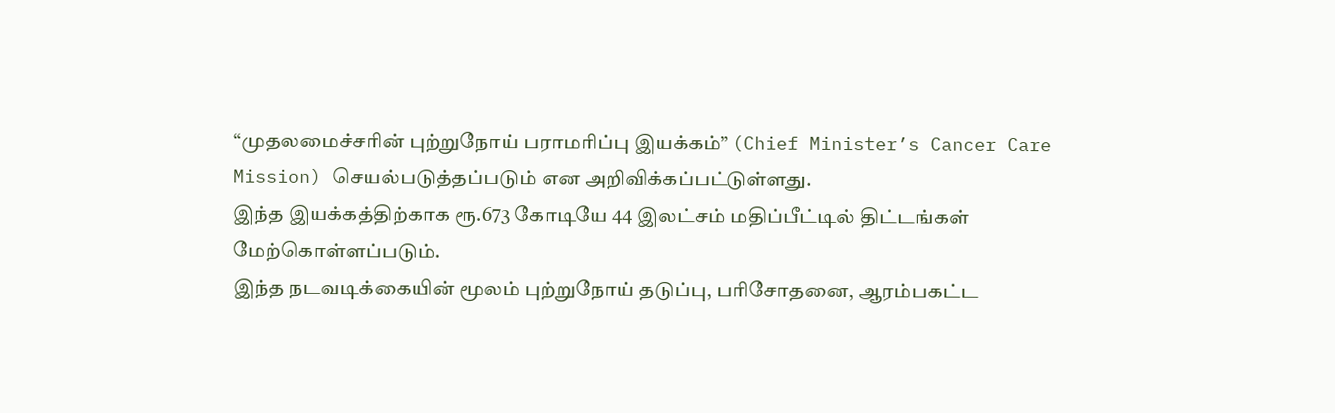“முதலமைச்சரின் புற்றுநோய் பராமரிப்பு இயக்கம்” (Chief Minister’s Cancer Care Mission) செயல்படுத்தப்படும் என அறிவிக்கப்பட்டுள்ளது.
இந்த இயக்கத்திற்காக ரூ.673 கோடியே 44 இலட்சம் மதிப்பீட்டில் திட்டங்கள் மேற்கொள்ளப்படும்.
இந்த நடவடிக்கையின் மூலம் புற்றுநோய் தடுப்பு, பரிசோதனை, ஆரம்பகட்ட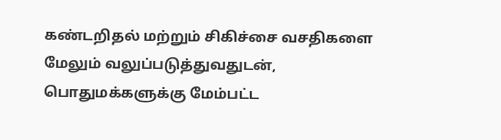கண்டறிதல் மற்றும் சிகிச்சை வசதிகளை மேலும் வலுப்படுத்துவதுடன், பொதுமக்களுக்கு மேம்பட்ட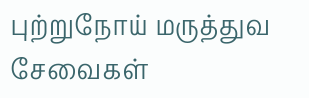புற்றுநோய் மருத்துவ சேவைகள்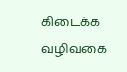கிடைக்க வழிவகை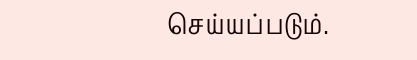செய்யப்படும்.